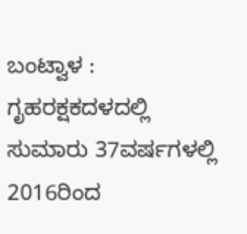ಬಂಟ್ವಾಳ : ಗೃಹರಕ್ಷಕದಳದಲ್ಲಿ ಸುಮಾರು 37ವರ್ಷಗಳಲ್ಲಿ 2016ರಿಂದ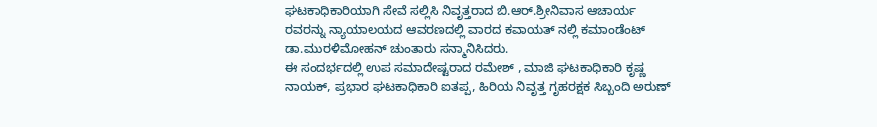ಘಟಕಾಧಿಕಾರಿಯಾಗಿ ಸೇವೆ ಸಲ್ಲಿಸಿ ನಿವೃತ್ತರಾದ ಬಿ.ಆರ್.ಶ್ರೀನಿವಾಸ ಆಚಾರ್ಯ ರವರನ್ನು ನ್ಯಾಯಾಲಯದ ಆವರಣದಲ್ಲಿ ವಾರದ ಕವಾಯತ್ ನಲ್ಲಿ ಕಮಾಂಡೆಂಟ್ ಡಾ.ಮುರಳಿಮೋಹನ್ ಚುಂತಾರು ಸನ್ಮಾನಿಸಿದರು.
ಈ ಸಂದರ್ಭದಲ್ಲಿ ಉಪ ಸಮಾದೇಷ್ಟರಾದ ರಮೇಶ್ , ಮಾಜಿ ಘಟಕಾಧಿಕಾರಿ ಕೃಷ್ಣ ನಾಯಕ್, ಪ್ರಭಾರ ಘಟಕಾಧಿಕಾರಿ ಐತಪ್ಪ, ಹಿರಿಯ ನಿವೃತ್ತ ಗೃಹರಕ್ಷಕ ಸಿಬ್ಬಂದಿ ಅರುಣ್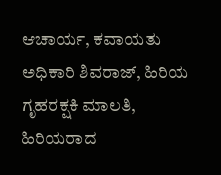ಆಚಾರ್ಯ, ಕವಾಯತು ಅಧಿಕಾರಿ ಶಿವರಾಜ್, ಹಿರಿಯ ಗೃಹರಕ್ಷಕಿ ಮಾಲತಿ, ಹಿರಿಯರಾದ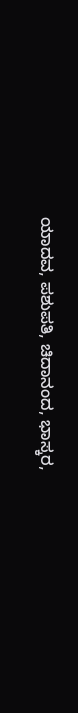ಯಾದವ, ಪಶುಪತಿ, ಚಿದಾನಂದ, ಭಾಸ್ಕರ,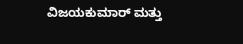ವಿಜಯಕುಮಾರ್ ಮತ್ತು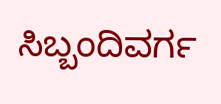ಸಿಬ್ಬಂದಿವರ್ಗ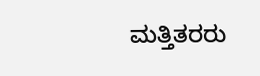ಮತ್ತಿತರರು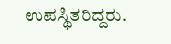ಉಪಸ್ಥಿತರಿದ್ದರು.